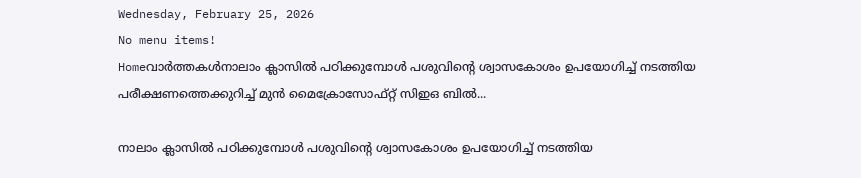Wednesday, February 25, 2026
No menu items!
Homeവാർത്തകൾനാലാം ക്ലാസില്‍ പഠിക്കുമ്പോള്‍ പശുവിന്റെ ശ്വാസകോശം ഉപയോഗിച്ച് നടത്തിയ പരീക്ഷണത്തെക്കുറിച്ച് മുന്‍ മൈക്രോസോഫ്റ്റ് സിഇഒ ബില്‍...

നാലാം ക്ലാസില്‍ പഠിക്കുമ്പോള്‍ പശുവിന്റെ ശ്വാസകോശം ഉപയോഗിച്ച് നടത്തിയ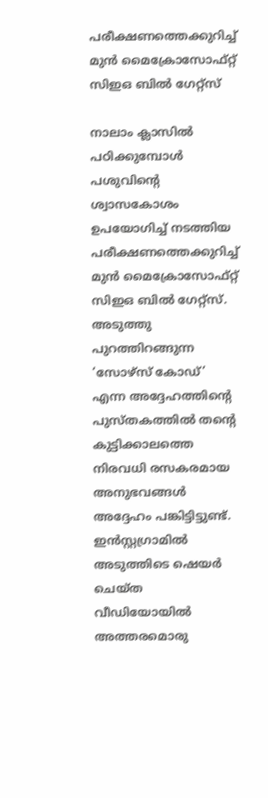പരീക്ഷണത്തെക്കുറിച്ച് മുന്‍ മൈക്രോസോഫ്റ്റ് സിഇഒ ബില്‍ ഗേറ്റ്‌സ്

നാലാം ക്ലാസില്‍ പഠിക്കുമ്പോള്‍ പശുവിന്റെ ശ്വാസകോശം ഉപയോഗിച്ച് നടത്തിയ പരീക്ഷണത്തെക്കുറിച്ച് മുന്‍ മൈക്രോസോഫ്റ്റ് സിഇഒ ബില്‍ ഗേറ്റ്‌സ്. അടുത്തു പുറത്തിറങ്ങുന്ന ‘സോഴ്‌സ് കോഡ്’ എന്ന അദ്ദേഹത്തിന്റെ പുസ്തകത്തില്‍ തന്റെ കുട്ടിക്കാലത്തെ നിരവധി രസകരമായ അനുഭവങ്ങള്‍ അദ്ദേഹം പങ്കിട്ടിട്ടുണ്ട്. ഇന്‍സ്റ്റഗ്രാമില്‍ അടുത്തിടെ ഷെയർ ചെയ്ത വീഡിയോയില്‍ അത്തരമൊരു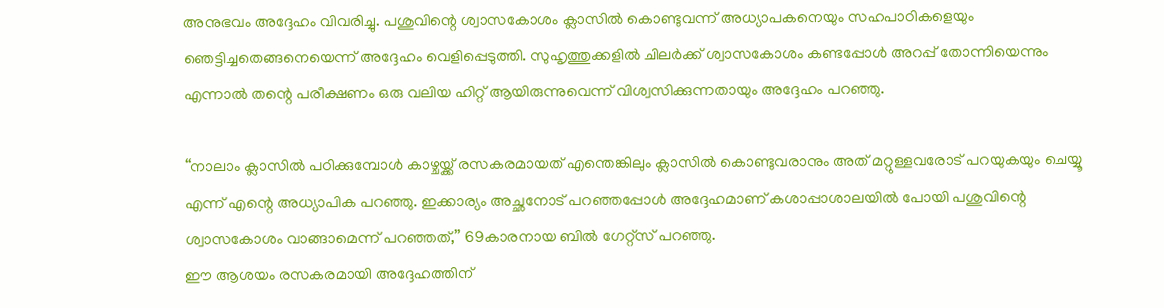അനുഭവം അദ്ദേഹം വിവരിച്ചു. പശുവിന്റെ ശ്വാസകോശം ക്ലാസില്‍ കൊണ്ടുവന്ന് അധ്യാപകനെയും സഹപാഠികളെയും ഞെട്ടിച്ചതെങ്ങനെയെന്ന് അദ്ദേഹം വെളിപ്പെടുത്തി. സുഹൃത്തുക്കളില്‍ ചിലര്‍ക്ക് ശ്വാസകോശം കണ്ടപ്പോള്‍ അറപ്പ് തോന്നിയെന്നും എന്നാല്‍ തന്റെ പരീക്ഷണം ഒരു വലിയ ഹിറ്റ് ആയിരുന്നുവെന്ന് വിശ്വസിക്കുന്നതായും അദ്ദേഹം പറഞ്ഞു.

‘‘നാലാം ക്ലാസില്‍ പഠിക്കുമ്പോള്‍ കാഴ്ചയ്ക്ക് രസകരമായത് എന്തെങ്കിലും ക്ലാസിൽ കൊണ്ടുവരാനും അത് മറ്റുള്ളവരോട് പറയുകയും ചെയ്യൂ എന്ന് എന്റെ അധ്യാപിക പറഞ്ഞു. ഇക്കാര്യം അച്ഛനോട് പറഞ്ഞപ്പോള്‍ അദ്ദേഹമാണ് കശാപ്പാശാലയില്‍ പോയി പശുവിന്റെ ശ്വാസകോശം വാങ്ങാമെന്ന് പറഞ്ഞത്,’’ 69കാരനായ ബില്‍ ഗേറ്റ്‌സ് പറഞ്ഞു.
ഈ ആശയം രസകരമായി അദ്ദേഹത്തിന്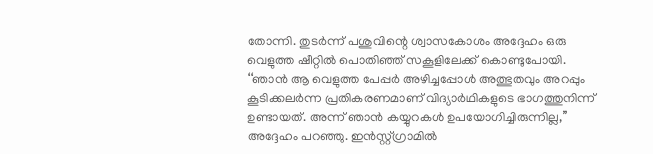തോന്നി. തുടര്‍ന്ന് പശുവിന്റെ ശ്വാസകോശം അദ്ദേഹം ഒരു വെളുത്ത ഷീറ്റിൽ പൊതിഞ്ഞ് സകൂളിലേക്ക് കൊണ്ടുപോയി. ‘‘ഞാന്‍ ആ വെളുത്ത പേപ്പര്‍ അഴിച്ചപ്പോള്‍ അത്ഭുതവും അറപ്പും കൂടിക്കലര്‍ന്ന പ്രതികരണമാണ് വിദ്യാര്‍ഥികളുടെ ഭാഗത്തുനിന്ന് ഉണ്ടായത്. അന്ന് ഞാന്‍ കയ്യുറകള്‍ ഉപയോഗിച്ചിരുന്നില്ല,’’ അദ്ദേഹം പറഞ്ഞു. ഇന്‍സ്റ്റ്ഗ്രാമില്‍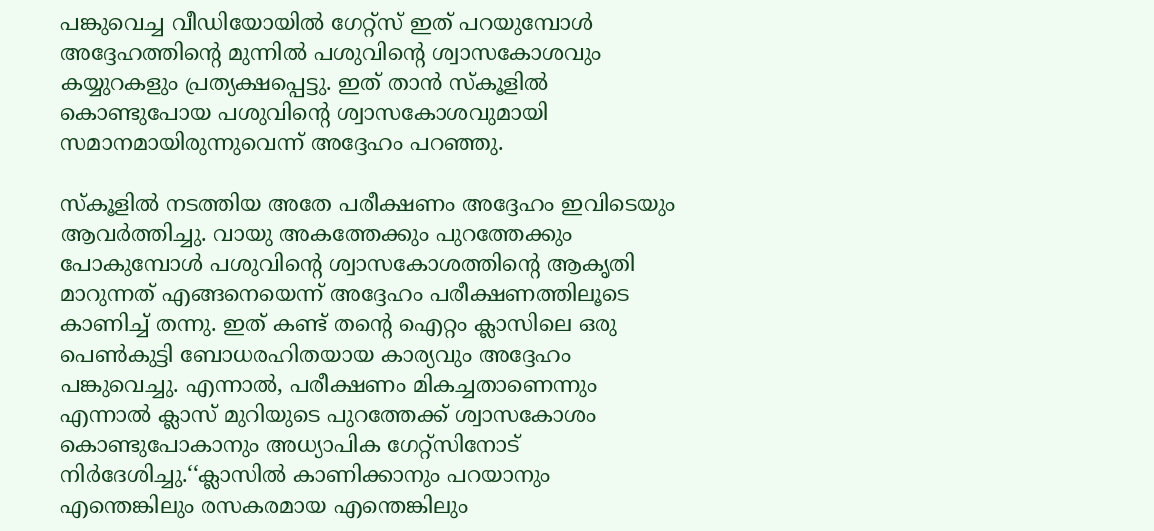പങ്കുവെച്ച വീഡിയോയില്‍ ഗേറ്റ്‌സ് ഇത് പറയുമ്പോള്‍ അദ്ദേഹത്തിന്റെ മുന്നില്‍ പശുവിന്റെ ശ്വാസകോശവും കയ്യുറകളും പ്രത്യക്ഷപ്പെട്ടു. ഇത് താന്‍ സ്‌കൂളില്‍ കൊണ്ടുപോയ പശുവിന്റെ ശ്വാസകോശവുമായി സമാനമായിരുന്നുവെന്ന് അദ്ദേഹം പറഞ്ഞു.

സ്‌കൂളില്‍ നടത്തിയ അതേ പരീക്ഷണം അദ്ദേഹം ഇവിടെയും ആവര്‍ത്തിച്ചു. വായു അകത്തേക്കും പുറത്തേക്കും പോകുമ്പോള്‍ പശുവിന്റെ ശ്വാസകോശത്തിന്റെ ആകൃതി മാറുന്നത് എങ്ങനെയെന്ന് അദ്ദേഹം പരീക്ഷണത്തിലൂടെ കാണിച്ച് തന്നു. ഇത് കണ്ട് തന്റെ ഐറ്റം ക്ലാസിലെ ഒരു പെണ്‍കുട്ടി ബോധരഹിതയായ കാര്യവും അദ്ദേഹം പങ്കുവെച്ചു. എന്നാല്‍, പരീക്ഷണം മികച്ചതാണെന്നും എന്നാല്‍ ക്ലാസ് മുറിയുടെ പുറത്തേക്ക് ശ്വാസകോശം കൊണ്ടുപോകാനും അധ്യാപിക ഗേറ്റ്‌സിനോട് നിര്‍ദേശിച്ചു.‘‘ക്ലാസില്‍ കാണിക്കാനും പറയാനും എന്തെങ്കിലും രസകരമായ എന്തെങ്കിലും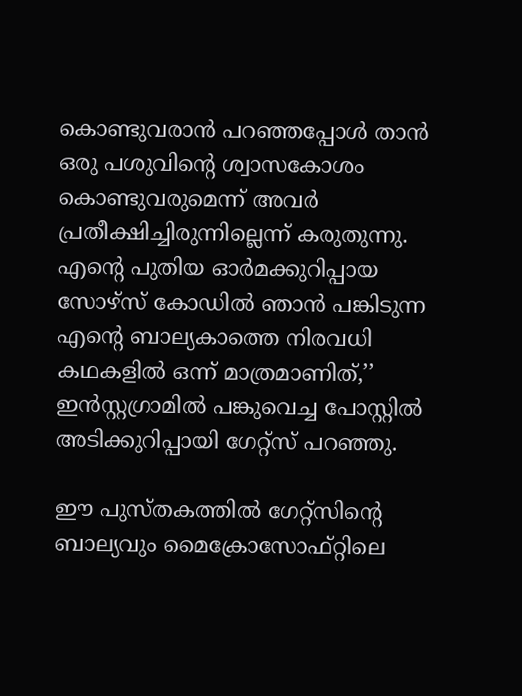കൊണ്ടുവരാന്‍ പറഞ്ഞപ്പോള്‍ താന്‍ ഒരു പശുവിന്റെ ശ്വാസകോശം കൊണ്ടുവരുമെന്ന് അവര്‍ പ്രതീക്ഷിച്ചിരുന്നില്ലെന്ന് കരുതുന്നു. എന്റെ പുതിയ ഓര്‍മക്കുറിപ്പായ സോഴ്‌സ് കോഡില്‍ ഞാന്‍ പങ്കിടുന്ന എന്റെ ബാല്യകാത്തെ നിരവധി കഥകളില്‍ ഒന്ന് മാത്രമാണിത്,’’ ഇന്‍സ്റ്റഗ്രാമില്‍ പങ്കുവെച്ച പോസ്റ്റില്‍ അടിക്കുറിപ്പായി ഗേറ്റ്‌സ് പറഞ്ഞു.

ഈ പുസ്തകത്തില്‍ ഗേറ്റ്‌സിന്റെ ബാല്യവും മൈക്രോസോഫ്റ്റിലെ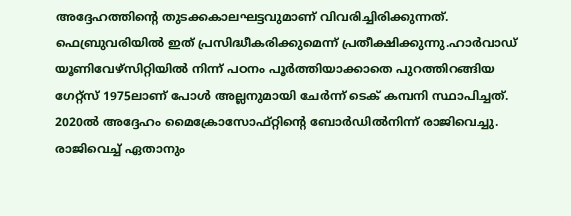അദ്ദേഹത്തിന്റെ തുടക്കകാലഘട്ടവുമാണ് വിവരിച്ചിരിക്കുന്നത്. ഫെബ്രുവരിയില്‍ ഇത് പ്രസിദ്ധീകരിക്കുമെന്ന് പ്രതീക്ഷിക്കുന്നു.ഹാര്‍വാഡ് യൂണിവേഴ്‌സിറ്റിയില്‍ നിന്ന് പഠനം പൂര്‍ത്തിയാക്കാതെ പുറത്തിറങ്ങിയ ഗേറ്റ്‌സ് 1975ലാണ് പോള്‍ അല്ലനുമായി ചേര്‍ന്ന് ടെക് കമ്പനി സ്ഥാപിച്ചത്. 2020ല്‍ അദ്ദേഹം മൈക്രോസോഫ്റ്റിന്റെ ബോര്‍ഡില്‍നിന്ന് രാജിവെച്ചു. രാജിവെച്ച് ഏതാനും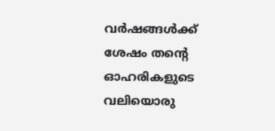വര്‍ഷങ്ങള്‍ക്ക് ശേഷം തന്റെ ഓഹരികളുടെ വലിയൊരു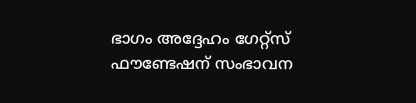ഭാഗം അദ്ദേഹം ഗേറ്റ്‌സ് ഫൗണ്ടേഷന് സംഭാവന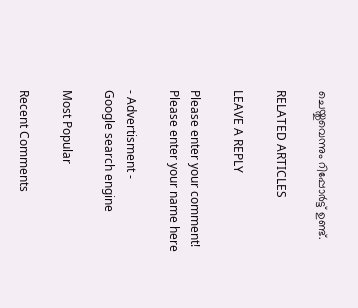ചെയ്തുവെന്നും റിപ്പോര്‍ട്ട് ഉണ്ട്.

RELATED ARTICLES

LEAVE A REPLY

Please enter your comment!
Please enter your name here

- Advertisment -
Google search engine

Most Popular

Recent Comments